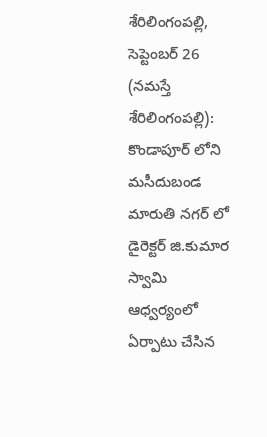శేరిలింగంపల్లి, సెప్టెంబర్ 26 (నమస్తే శేరిలింగంపల్లి): కొండాపూర్ లోని మసీదుబండ మారుతి నగర్ లో డైరెక్టర్ జి.కుమార స్వామి ఆధ్వర్యంలో ఏర్పాటు చేసిన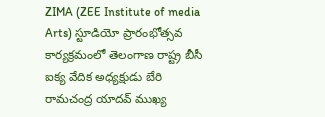ZIMA (ZEE Institute of media Arts) స్టూడియో ప్రారంభోత్సవ కార్యక్రమంలో తెలంగాణ రాష్ట్ర బీసీ ఐక్య వేదిక అధ్యక్షుడు బేరి రామచంద్ర యాదవ్ ముఖ్య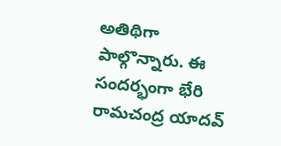అతిథిగా పాల్గొన్నారు. ఈ సందర్భంగా భేరి రామచంద్ర యాదవ్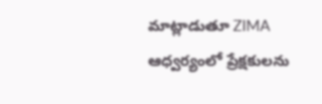మాట్లాడుతూ ZIMA ఆధ్వర్యంలో ప్రేక్షకులను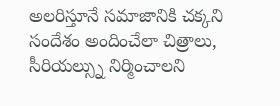అలరిస్తూనే సమాజానికి చక్కని సందేశం అందించేలా చిత్రాలు, సీరియల్స్ను నిర్మించాలని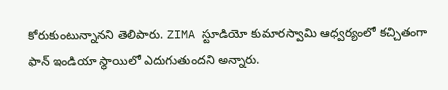కోరుకుంటున్నానని తెలిపారు. ZIMA స్టూడియో కుమారస్వామి ఆధ్వర్యంలో కచ్చితంగా ఫాన్ ఇండియా స్థాయిలో ఎదుగుతుందని అన్నారు.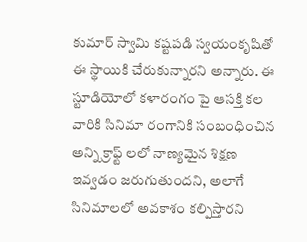కుమార్ స్వామి కష్టపడి స్వయంకృషితో ఈ స్థాయికి చేరుకున్నారని అన్నారు. ఈ స్టూడియోలో కళారంగం పై ఆసక్తి కల వారికి సినిమా రంగానికి సంబంధించిన అన్ని క్రాఫ్ట్ లలో నాణ్యమైన శిక్షణ ఇవ్వడం జరుగుతుందని, అలాగే సినిమాలలో అవకాశం కల్పిస్తారని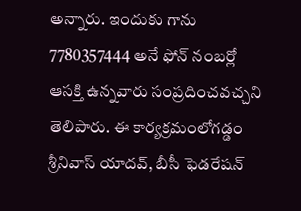అన్నారు. ఇందుకు గాను 7780357444 అనే ఫోన్ నంబర్లో ఆసక్తి ఉన్నవారు సంప్రదించవచ్చని తెలిపారు. ఈ కార్యక్రమంలోగడ్డం శ్రీనివాస్ యాదవ్, బీసీ ఫెడరేషన్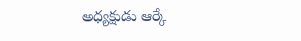అధ్యక్షుడు ఆర్కే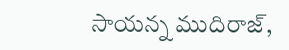సాయన్న ముదిరాజ్,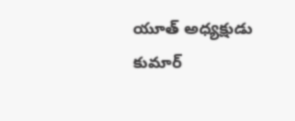యూత్ అధ్యక్షుడు కుమార్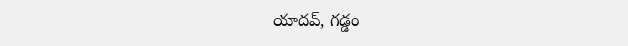యాదవ్, గడ్డం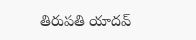తిరుపతి యాదవ్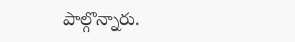పాల్గొన్నారు.